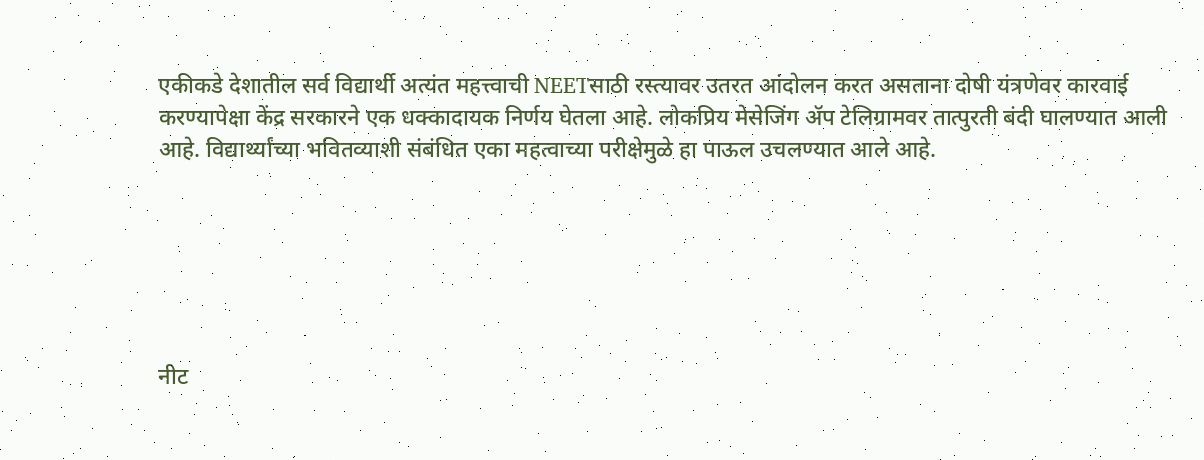एकीकडे देशातील सर्व विद्यार्थी अत्यंत महत्त्वाची NEETसाठी रस्त्यावर उतरत आंदोलन करत असताना दोषी यंत्रणेवर कारवाई करण्यापेक्षा केंद्र सरकारने एक धक्कादायक निर्णय घेतला आहे. लोकप्रिय मेसेजिंग ॲप टेलिग्रामवर तात्पुरती बंदी घालण्यात आली आहे. विद्यार्थ्यांच्या भवितव्याशी संबंधित एका महत्वाच्या परीक्षेमुळे हा पाऊल उचलण्यात आले आहे.






नीट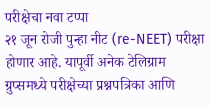परीक्षेचा नवा टप्पा
२१ जून रोजी पुन्हा नीट (re-NEET) परीक्षा होणार आहे. यापूर्वी अनेक टेलिग्राम ग्रुप्समध्ये परीक्षेच्या प्रश्नपत्रिका आणि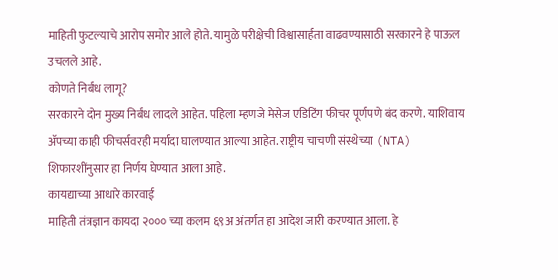माहिती फुटल्याचे आरोप समोर आले होते. यामुळे परीक्षेची विश्वासार्हता वाढवण्यासाठी सरकारने हे पाऊल उचलले आहे.
कोणते निर्बंध लागू?
सरकारने दोन मुख्य निर्बंध लादले आहेत. पहिला म्हणजे मेसेज एडिटिंग फीचर पूर्णपणे बंद करणे. याशिवाय ॲपच्या काही फीचर्सवरही मर्यादा घालण्यात आल्या आहेत. राष्ट्रीय चाचणी संस्थेच्या (NTA) शिफारशींनुसार हा निर्णय घेण्यात आला आहे.
कायद्याच्या आधारे कारवाई
माहिती तंत्रज्ञान कायदा २००० च्या कलम ६९अ अंतर्गत हा आदेश जारी करण्यात आला. हे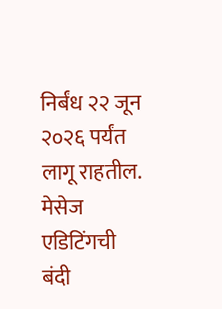निर्बंध २२ जून २०२६ पर्यंत लागू राहतील. मेसेज एडिटिंगची बंदी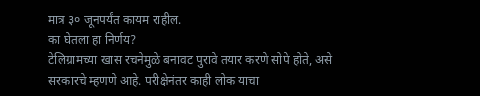मात्र ३० जूनपर्यंत कायम राहील.
का घेतला हा निर्णय?
टेलिग्रामच्या खास रचनेमुळे बनावट पुरावे तयार करणे सोपे होते, असे सरकारचे म्हणणे आहे. परीक्षेनंतर काही लोक याचा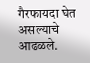गैरफायदा घेत असल्याचे आढळले.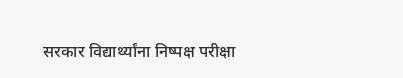सरकार विद्यार्थ्यांना निष्पक्ष परीक्षा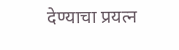देण्याचा प्रयत्न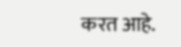करत आहे.